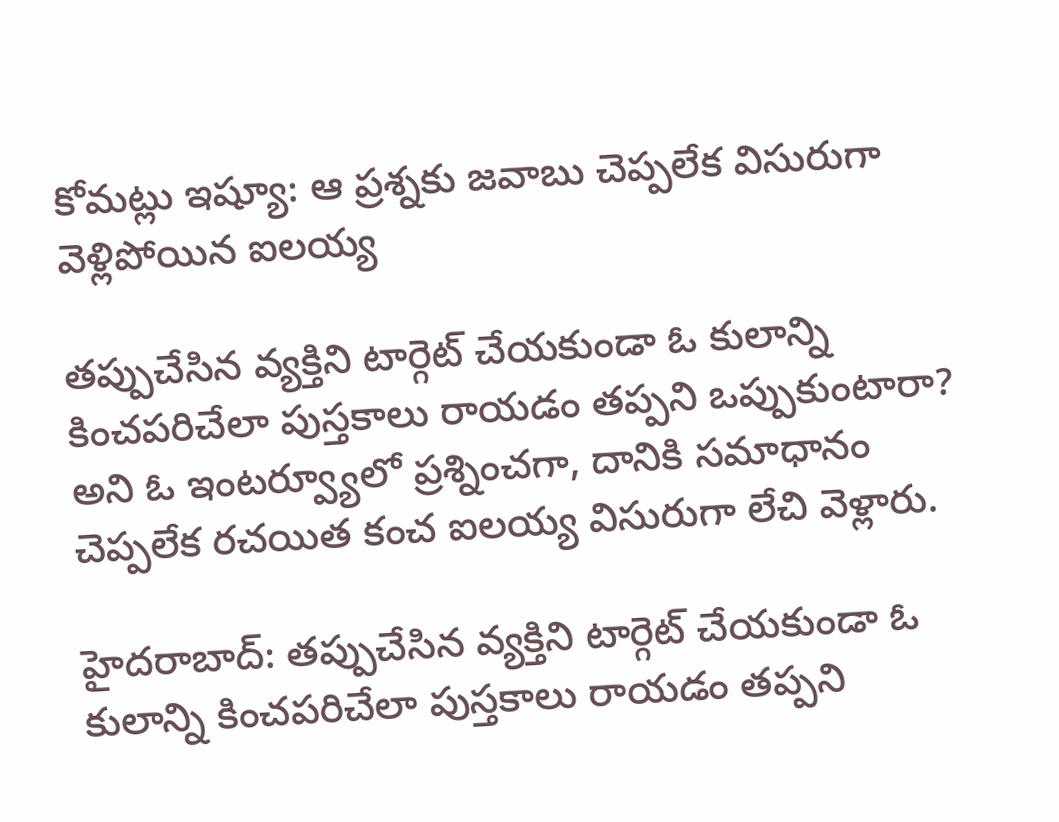కోమట్లు ఇష్యూ: ఆ ప్రశ్నకు జవాబు చెప్పలేక విసురుగా వెళ్లిపోయిన ఐలయ్య

తప్పుచేసిన వ్యక్తిని టార్గెట్ చేయకుండా ఓ కులాన్ని కించపరిచేలా పుస్తకాలు రాయడం తప్పని ఒప్పుకుంటారా? అని ఓ ఇంటర్వ్యూలో ప్రశ్నించగా, దానికి సమాధానం చెప్పలేక రచయిత కంచ ఐలయ్య విసురుగా లేచి వెళ్లారు.

హైదరాబాద్: తప్పుచేసిన వ్యక్తిని టార్గెట్ చేయకుండా ఓ కులాన్ని కించపరిచేలా పుస్తకాలు రాయడం తప్పని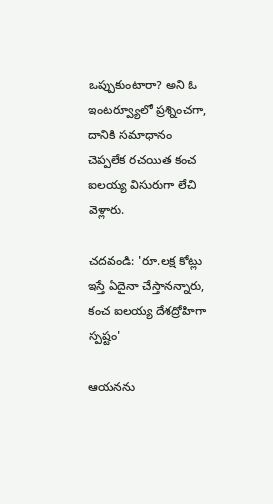ఒప్పుకుంటారా? అని ఓ ఇంటర్వ్యూలో ప్రశ్నించగా, దానికి సమాధానం చెప్పలేక రచయిత కంచ ఐలయ్య విసురుగా లేచి వెళ్లారు.

చదవండి: 'రూ.లక్ష కోట్లు ఇస్తే ఏదైనా చేస్తానన్నారు, కంచ ఐలయ్య దేశద్రోహిగా స్పష్టం'

ఆయనను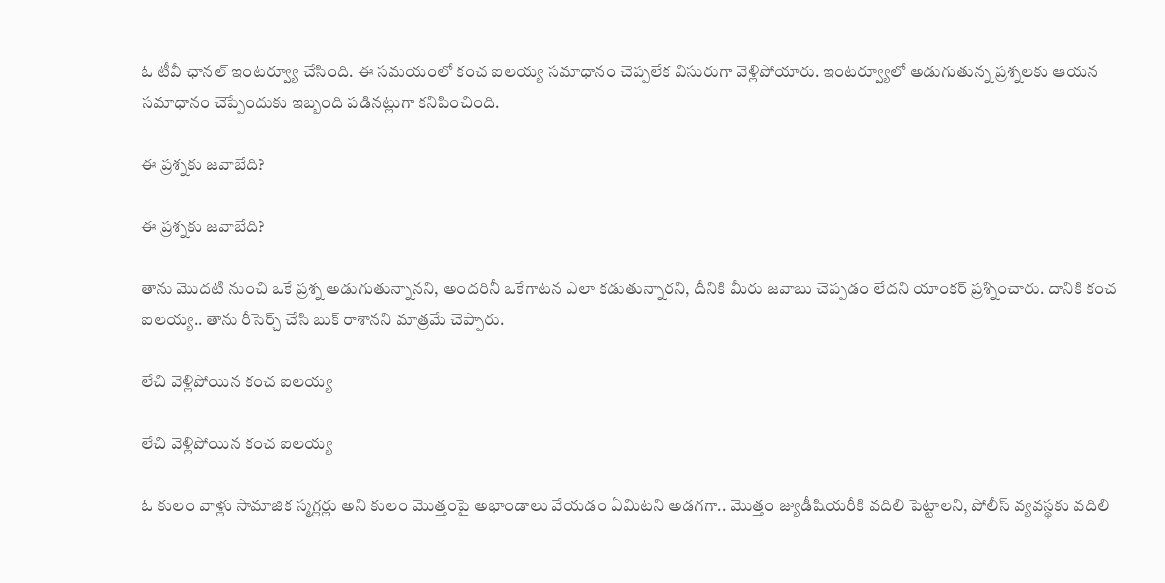ఓ టీవీ ఛానల్ ఇంటర్వ్యూ చేసింది. ఈ సమయంలో కంచ ఐలయ్య సమాధానం చెప్పలేక విసురుగా వెళ్లిపోయారు. ఇంటర్వ్యూలో అడుగుతున్న ప్రశ్నలకు ఆయన సమాధానం చెప్పేందుకు ఇబ్బంది పడినట్లుగా కనిపించింది.

ఈ ప్రశ్నకు జవాబేది?

ఈ ప్రశ్నకు జవాబేది?

తాను మొదటి నుంచి ఒకే ప్రశ్న అడుగుతున్నానని, అందరినీ ఒకేగాటన ఎలా కడుతున్నారని, దీనికి మీరు జవాబు చెప్పడం లేదని యాంకర్ ప్రశ్నించారు. దానికి కంచ ఐలయ్య.. తాను రీసెర్చ్ చేసి బుక్ రాశానని మాత్రమే చెప్పారు.

లేచి వెళ్లిపోయిన కంచ ఐలయ్య

లేచి వెళ్లిపోయిన కంచ ఐలయ్య

ఓ కులం వాళ్లు సామాజిక స్మగ్లర్లు అని కులం మొత్తంపై అభాండాలు వేయడం ఏమిటని అడగగా.. మొత్తం జ్యుడీషియరీకి వదిలి పెట్టాలని, పోలీస్ వ్యవస్థకు వదిలి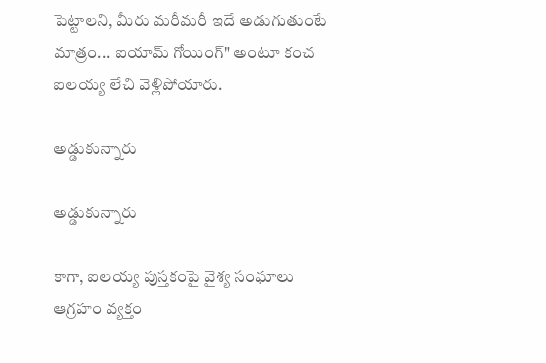పెట్టాలని, మీరు మరీమరీ ఇదే అడుగుతుంటే మాత్రం... ఐయామ్ గోయింగ్" అంటూ కంచ ఐలయ్య లేచి వెళ్లిపోయారు.

అడ్డుకున్నారు

అడ్డుకున్నారు

కాగా, ఐలయ్య పుస్తకంపై వైశ్య సంఘాలు ఆగ్రహం వ్యక్తం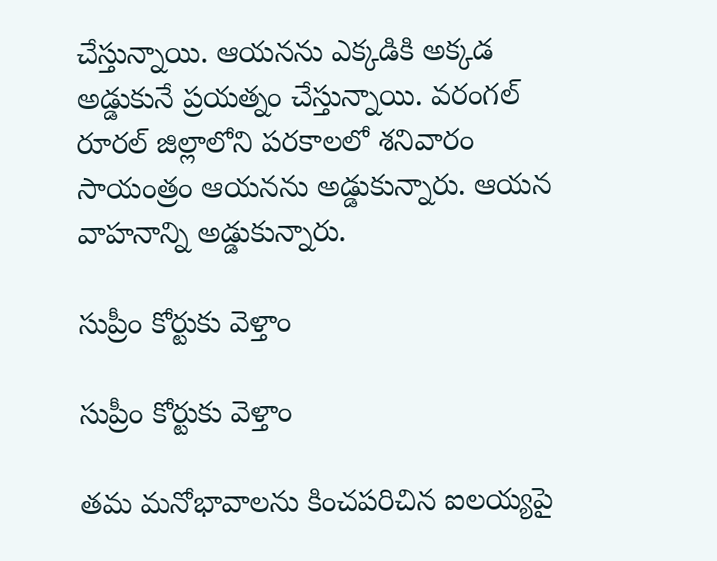చేస్తున్నాయి. ఆయనను ఎక్కడికి అక్కడ అడ్డుకునే ప్రయత్నం చేస్తున్నాయి. వరంగల్ రూరల్ జిల్లాలోని పరకాలలో శనివారం సాయంత్రం ఆయనను అడ్డుకున్నారు. ఆయన వాహనాన్ని అడ్డుకున్నారు.

సుప్రీం కోర్టుకు వెళ్తాం

సుప్రీం కోర్టుకు వెళ్తాం

తమ మనోభావాలను కించపరిచిన ఐలయ్యపై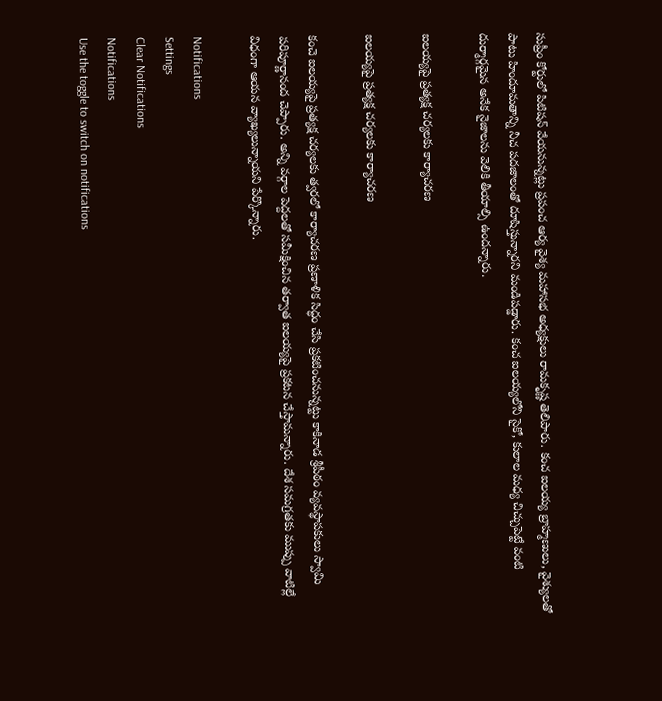సుప్రీం కోర్టులో పిటిషన్ వేయనున్నట్లు ప్రపంచ ఆర్య వైశ్య మహాసభ అధ్యక్షులు రామకృష్ణ తెలిపారు. కంచ ఐలయ్య బ్రాహ్మణులు, వైశ్యులతో పాటు హిందూమతాన్ని నీచ పదజాలంతో దూషిస్తున్నారని మండిపడ్డారు. కంచ ఐలయ్యలోని సైకో, కులాల మధ్య చిచ్చుపెట్టే వంటి దుర్మార్గమైన అనేక నైజాలను వెలికి తీయాల్సి ఉందన్నారు.

ఐలయ్యపై ప్రత్యక్ష చర్యలకు కార్యాచరణ

ఐలయ్యపై ప్రత్యక్ష చర్యలకు కార్యాచరణ

కంచె ఐలయ్యపై ప్రత్యక్ష చర్యలకు త్వరలో కార్యాచరణ ప్రణాళిక సిద్ధం చేసి ప్రకటించనున్నట్టు కాకినాడ శ్రీపీఠం వ్యవస్థాపకులు స్వామి పరిపూర్ణానంద చెప్పారు. అన్ని వర్గాల పెద్దలతో సమీక్షించిన తర్వాత ఐలయ్యపై ప్రకటన చేస్తామన్నారు. దేశ సమగ్రతకు ముప్పు వాటిల్లే విధంగా ఆయన వ్యాఖ్యలున్నాయని పేర్కొన్నారు.

Notifications
Settings
Clear Notifications
Notifications
Use the toggle to switch on notifications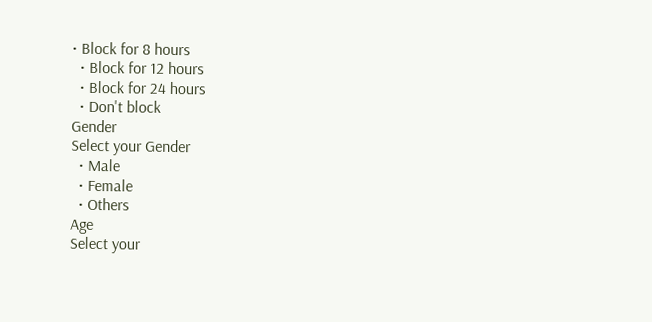• Block for 8 hours
  • Block for 12 hours
  • Block for 24 hours
  • Don't block
Gender
Select your Gender
  • Male
  • Female
  • Others
Age
Select your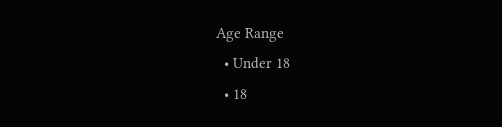Age Range
  • Under 18
  • 18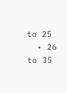to 25
  • 26 to 35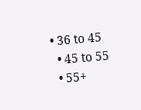• 36 to 45
  • 45 to 55
  • 55+